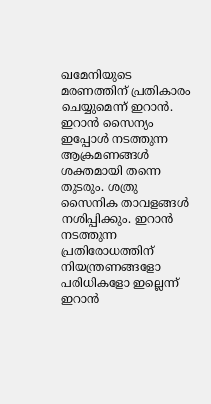ഖമേനിയുടെ മരണത്തിന് പ്രതികാരം ചെയ്യുമെന്ന് ഇറാന്‍. ഇറാന്‍ സൈന്യം ഇപ്പോള്‍ നടത്തുന്ന ആക്രമണങ്ങള്‍ ശക്തമായി തന്നെ തുടരും. ശത്രു സൈനിക താവളങ്ങള്‍ നശിപ്പിക്കും. ഇറാന്‍ നടത്തുന്ന പ്രതിരോധത്തിന് നിയന്ത്രണങ്ങളോ പരിധികളോ ഇല്ലെന്ന് ഇറാന്‍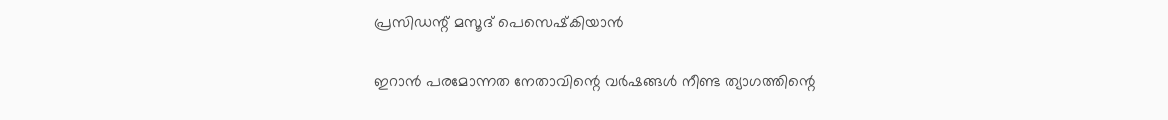പ്രസിഡന്റ് മസൂദ് പെസെഷ്‌കിയാന്‍

ഇറാന്‍ പരമോന്നത നേതാവിന്റെ വര്‍ഷങ്ങള്‍ നീണ്ട ത്യാഗത്തിന്റെ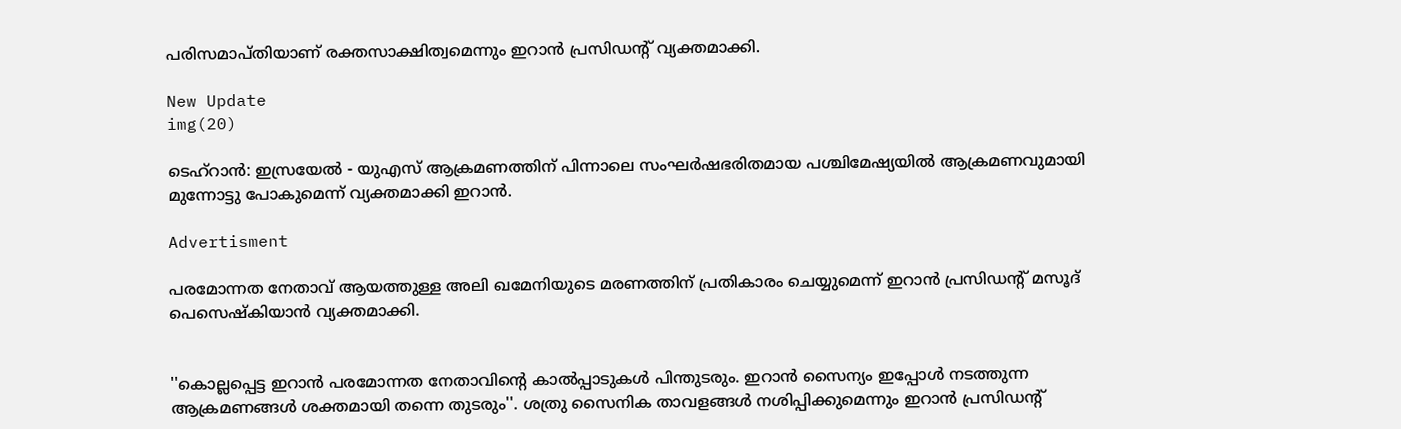പരിസമാപ്തിയാണ് രക്തസാക്ഷിത്വമെന്നും ഇറാന്‍ പ്രസിഡന്റ് വ്യക്തമാക്കി.

New Update
img(20)

ടെഹ്‌റാന്‍: ഇസ്രയേല്‍ - യുഎസ് ആക്രമണത്തിന് പിന്നാലെ സംഘര്‍ഷഭരിതമായ പശ്ചിമേഷ്യയില്‍ ആക്രമണവുമായി മുന്നോട്ടു പോകുമെന്ന് വ്യക്തമാക്കി ഇറാന്‍.

Advertisment

പരമോന്നത നേതാവ് ആയത്തുള്ള അലി ഖമേനിയുടെ മരണത്തിന് പ്രതികാരം ചെയ്യുമെന്ന് ഇറാന്‍ പ്രസിഡന്റ് മസൂദ് പെസെഷ്‌കിയാന്‍ വ്യക്തമാക്കി.


''കൊല്ലപ്പെട്ട ഇറാന്‍ പരമോന്നത നേതാവിന്റെ കാല്‍പ്പാടുകള്‍ പിന്തുടരും. ഇറാന്‍ സൈന്യം ഇപ്പോള്‍ നടത്തുന്ന ആക്രമണങ്ങള്‍ ശക്തമായി തന്നെ തുടരും''. ശത്രു സൈനിക താവളങ്ങള്‍ നശിപ്പിക്കുമെന്നും ഇറാന്‍ പ്രസിഡന്റ്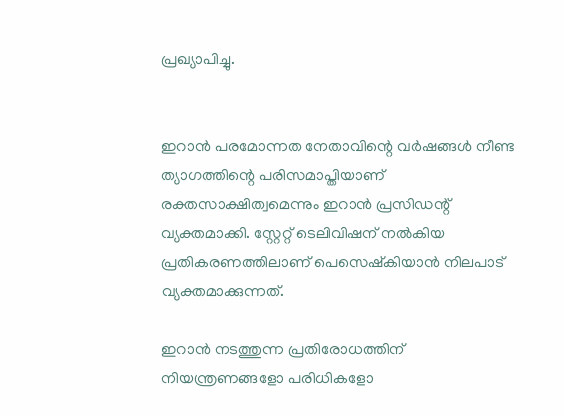പ്രഖ്യാപിച്ചു.


ഇറാന്‍ പരമോന്നത നേതാവിന്റെ വര്‍ഷങ്ങള്‍ നീണ്ട ത്യാഗത്തിന്റെ പരിസമാപ്തിയാണ് രക്തസാക്ഷിത്വമെന്നും ഇറാന്‍ പ്രസിഡന്റ് വ്യക്തമാക്കി. സ്റ്റേറ്റ് ടെലിവിഷന് നല്‍കിയ പ്രതികരണത്തിലാണ് പെസെഷ്‌കിയാന്‍ നിലപാട് വ്യക്തമാക്കുന്നത്.

ഇറാന്‍ നടത്തുന്ന പ്രതിരോധത്തിന് നിയന്ത്രണങ്ങളോ പരിധികളോ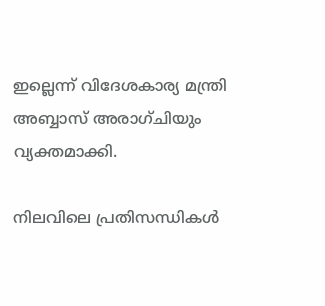ഇല്ലെന്ന് വിദേശകാര്യ മന്ത്രി അബ്ബാസ് അരാഗ്ചിയും വ്യക്തമാക്കി.

നിലവിലെ പ്രതിസന്ധികള്‍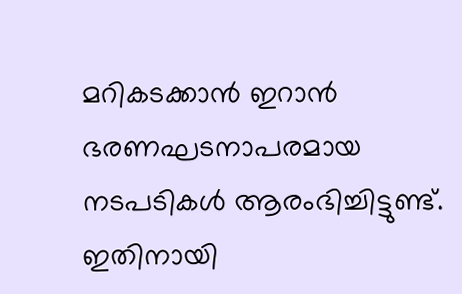മറികടക്കാന്‍ ഇറാന്‍ ഭരണഘടനാപരമായ നടപടികള്‍ ആരംഭിച്ചിട്ടുണ്ട്. ഇതിനായി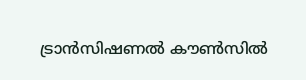ട്രാന്‍സിഷണല്‍ കൗണ്‍സില്‍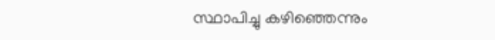സ്ഥാപിച്ചു കഴിഞ്ഞെന്നും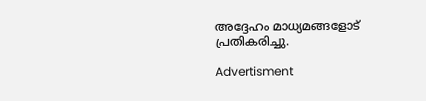അദ്ദേഹം മാധ്യമങ്ങളോട് പ്രതികരിച്ചു.

Advertisment